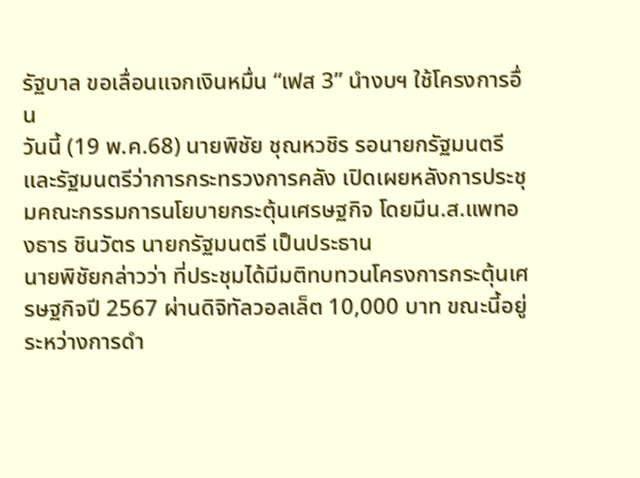รัฐบาล ขอเลื่อนแจกเงินหมื่น “เฟส 3” นำงบฯ ใช้โครงการอื่น
วันนี้ (19 พ.ค.68) นายพิชัย ชุณหวชิร รอนายกรัฐมนตรี และรัฐมนตรีว่าการกระทรวงการคลัง เปิดเผยหลังการประชุมคณะกรรมการนโยบายกระตุ้นเศรษฐกิจ โดยมีน.ส.แพทองธาร ชินวัตร นายกรัฐมนตรี เป็นประธาน
นายพิชัยกล่าวว่า ที่ประชุมได้มีมติทบทวนโครงการกระตุ้นเศรษฐกิจปี 2567 ผ่านดิจิทัลวอลเล็ต 10,000 บาท ขณะนี้อยู่ระหว่างการดำ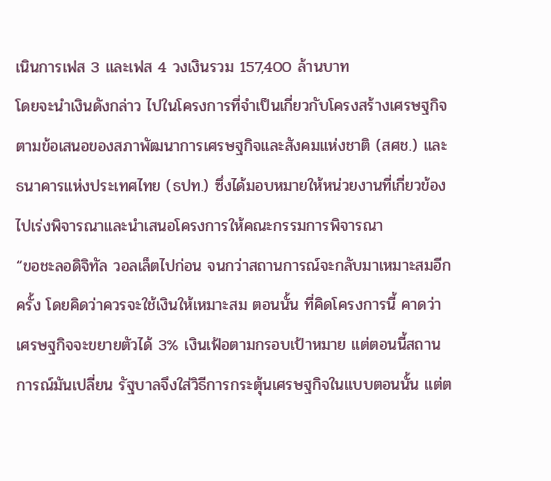เนินการเฟส 3 และเฟส 4 วงเงินรวม 157,400 ล้านบาท
โดยจะนำเงินดังกล่าว ไปในโครงการที่จำเป็นเกี่ยวกับโครงสร้างเศรษฐกิจ ตามข้อเสนอของสภาพัฒนาการเศรษฐกิจและสังคมแห่งชาติ (สศช.) และธนาคารแห่งประเทศไทย (ธปท.) ซึ่งได้มอบหมายให้หน่วยงานที่เกี่ยวข้อง ไปเร่งพิจารณาและนำเสนอโครงการให้คณะกรรมการพิจารณา
“ขอชะลอดิจิทัล วอลเล็ตไปก่อน จนกว่าสถานการณ์จะกลับมาเหมาะสมอีกครั้ง โดยคิดว่าควรจะใช้เงินให้เหมาะสม ตอนนั้น ที่คิดโครงการนี้ คาดว่า เศรษฐกิจจะขยายตัวได้ 3% เงินเฟ้อตามกรอบเป้าหมาย แต่ตอนนี้สถานการณ์มันเปลี่ยน รัฐบาลจึงใส่วิธีการกระตุ้นเศรษฐกิจในแบบตอนนั้น แต่ต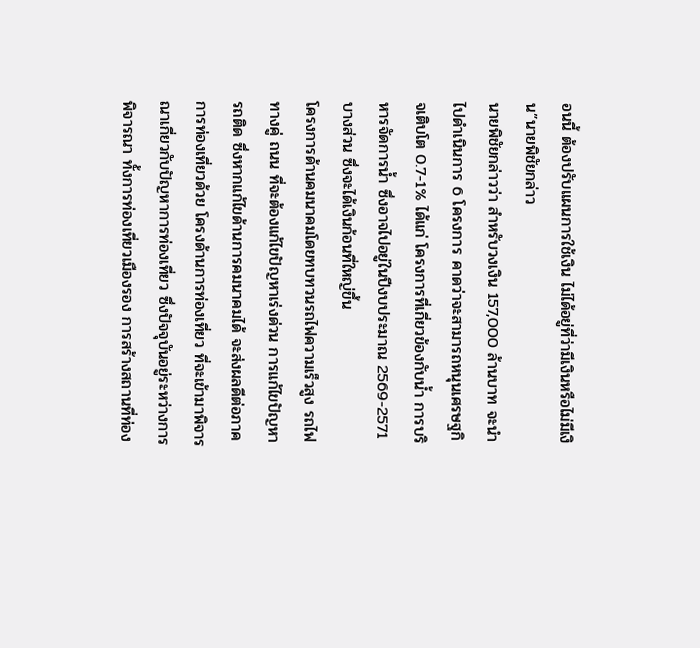อนนี้ ต้องปรับแผนการใช้เงิน ไม่ได้อยู่ที่ว่ามีเงินหรือไม่มีเงิน”นายพิชัยกล่าว
นายพิชัยกล่าวว่า สำหรับวงเงิน 157,000 ล้านบาท จะนำไปดำเนินการ 6 โครงการ คาดว่าจะสามารถหนุนเศรษฐกิจเติบโต 0.7-1% ได้แก่ โครงการที่เกี่ยวข้องกับน้ำ การบริหารจัดการน้ำ ซึ่งอาจไปอยู่ในปีงบประมาณ 2569-2571 บางส่วน ซึ่งจะได้เงินก้อนที่ใหญ่ขึ้น
โครงการด้านคมนาคมโดยทบทวนรถไฟความเร็วสูง รถไฟทางคู่ ถนน ที่จะต้องแก้ไขปัญหาเร่งด่วน การแก้ไขปัญหารถติด ซึ่งหากแก้ไขด้านการคมนาคมได้ จะส่งผลดีต่อภาคการท่องเที่ยวด้วย โครงด้านการท่องเที่ยว ที่จะเข้ามาพิจารณาเกี่ยวกับปัญหาการท่องเที่ยว ซึ่งปัจจุบันอยู่ระหว่างการพิจารณา ทั้งการท่องเที่ยวเมืองรอง การสร้างสถานที่ท่อง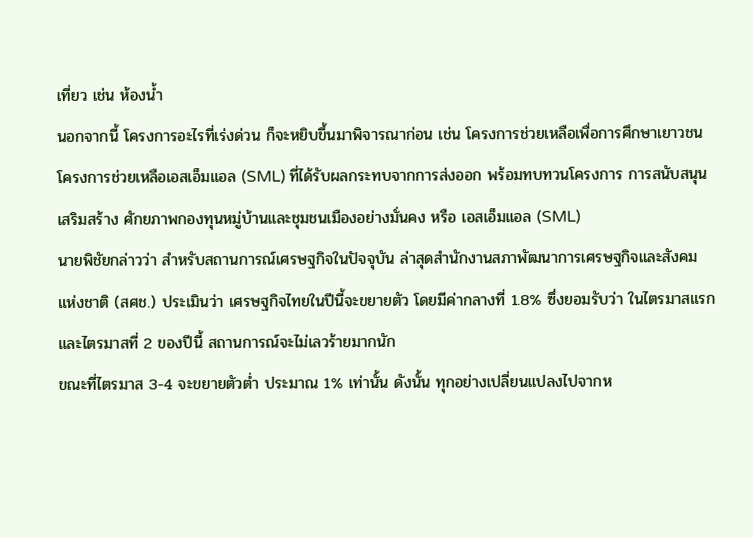เที่ยว เช่น ห้องน้ำ
นอกจากนี้ โครงการอะไรที่เร่งด่วน ก็จะหยิบขึ้นมาพิจารณาก่อน เช่น โครงการช่วยเหลือเพื่อการศึกษาเยาวชน โครงการช่วยเหลือเอสเอ็มแอล (SML) ที่ได้รับผลกระทบจากการส่งออก พร้อมทบทวนโครงการ การสนับสนุน เสริมสร้าง ศักยภาพกองทุนหมู่บ้านและชุมชนเมืองอย่างมั่นคง หรือ เอสเอ็มแอล (SML)
นายพิชัยกล่าวว่า สำหรับสถานการณ์เศรษฐกิจในปัจจุบัน ล่าสุดสำนักงานสภาพัฒนาการเศรษฐกิจและสังคมแห่งชาติ (สศช.) ประเมินว่า เศรษฐกิจไทยในปีนี้จะขยายตัว โดยมีค่ากลางที่ 1.8% ซึ่งยอมรับว่า ในไตรมาสแรกและไตรมาสที่ 2 ของปีนี้ สถานการณ์จะไม่เลวร้ายมากนัก
ขณะที่ไตรมาส 3-4 จะขยายตัวต่ำ ประมาณ 1% เท่านั้น ดังนั้น ทุกอย่างเปลี่ยนแปลงไปจากห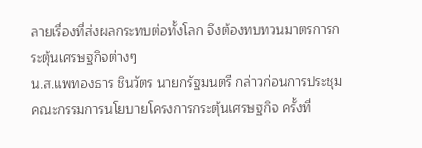ลายเรื่องที่ส่งผลกระทบต่อทั้งโลก จึงต้องทบทวนมาตรการกระตุ้นเศรษฐกิจต่างๆ
น.ส.แพทองธาร ชินวัตร นายกรัฐมนตรี กล่าวก่อนการประชุมคณะกรรมการนโยบายโครงการกระตุ้นเศรษฐกิจ ครั้งที่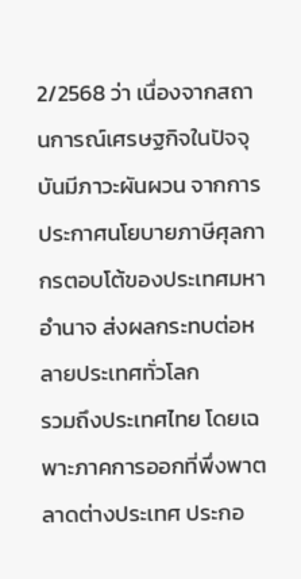2/2568 ว่า เนื่องจากสถานการณ์เศรษฐกิจในปัจจุบันมีภาวะผันผวน จากการประกาศนโยบายภาษีศุลกากรตอบโต้ของประเทศมหาอำนาจ ส่งผลกระทบต่อหลายประเทศทั่วโลก
รวมถึงประเทศไทย โดยเฉพาะภาคการออกที่พึ่งพาตลาดต่างประเทศ ประกอ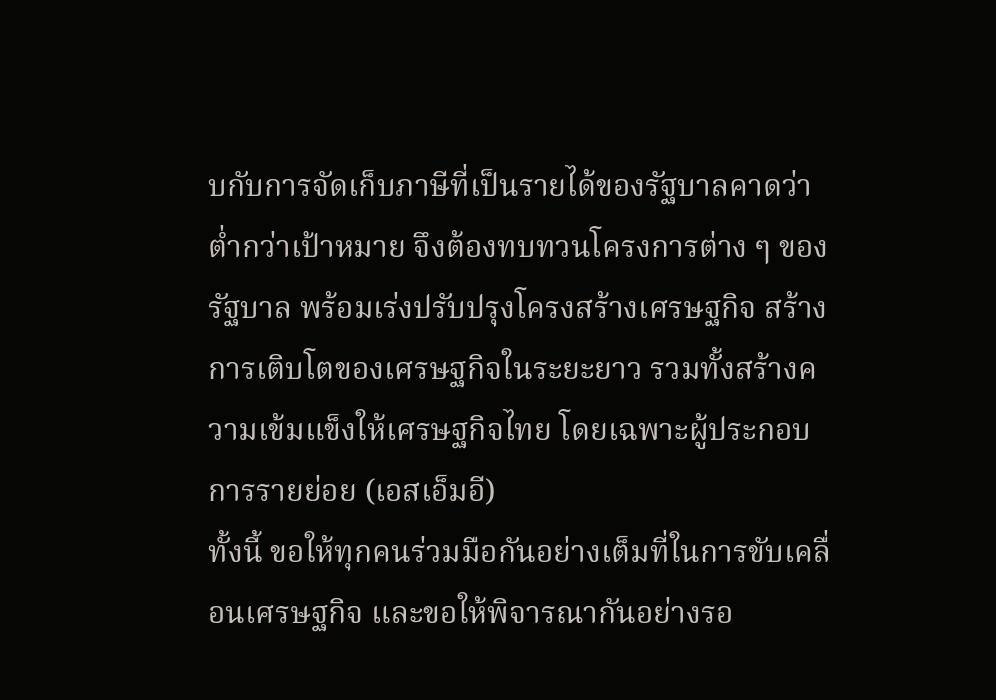บกับการจัดเก็บภาษีที่เป็นรายได้ของรัฐบาลคาดว่า ต่ำกว่าเป้าหมาย จึงต้องทบทวนโครงการต่าง ๆ ของรัฐบาล พร้อมเร่งปรับปรุงโครงสร้างเศรษฐกิจ สร้างการเติบโตของเศรษฐกิจในระยะยาว รวมทั้งสร้างความเข้มแข็งให้เศรษฐกิจไทย โดยเฉพาะผู้ประกอบการรายย่อย (เอสเอ็มอี)
ทั้งนี้ ขอให้ทุกคนร่วมมือกันอย่างเต็มที่ในการขับเคลื่อนเศรษฐกิจ และขอให้พิจารณากันอย่างรอ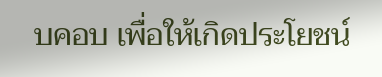บคอบ เพื่อให้เกิดประโยชน์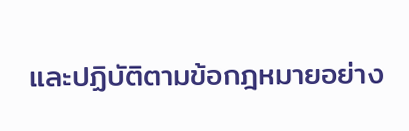และปฏิบัติตามข้อกฎหมายอย่าง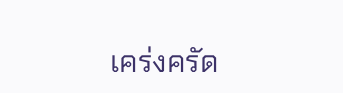เคร่งครัด